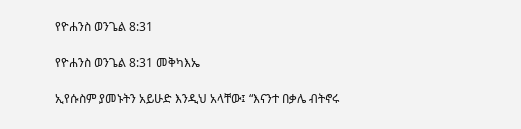የዮሐንስ ወንጌል 8:31

የዮሐንስ ወንጌል 8:31 መቅካእኤ

ኢየሱስም ያመኑትን አይሁድ እንዲህ አላቸው፤ “እናንተ በቃሌ ብትኖሩ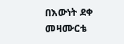በእውነት ደቀ መዛሙርቴ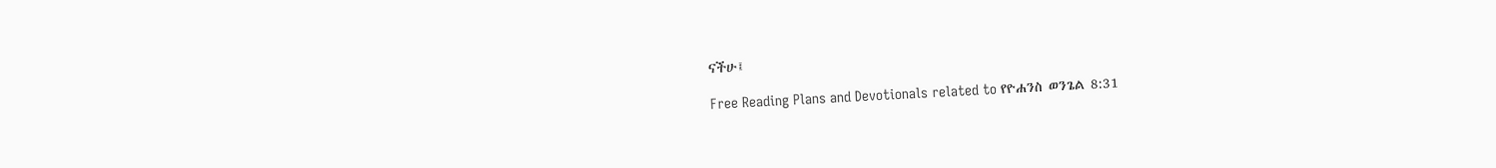ናችሁ፤

Free Reading Plans and Devotionals related to የዮሐንስ ወንጌል 8:31